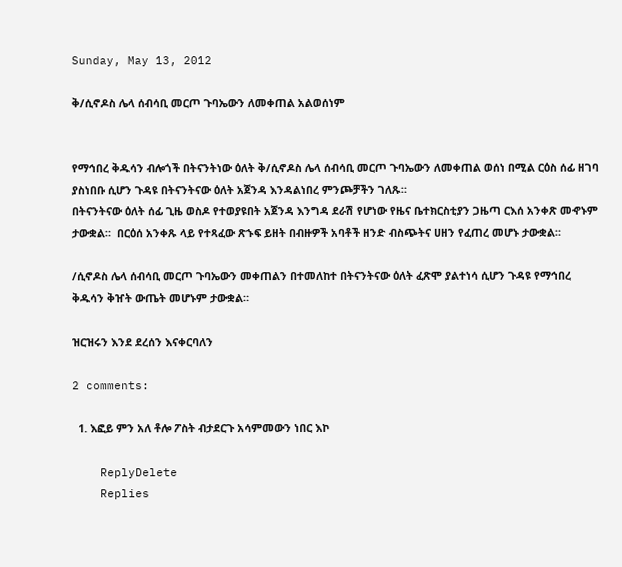Sunday, May 13, 2012

ቅ/ሲኖዶስ ሌላ ሰብሳቢ መርጦ ጉባኤውን ለመቀጠል አልወሰነም


የማኅበረ ቅዱሳን ብሎጎች በትናንትነው ዕለት ቅ/ሲኖዶስ ሌላ ሰብሳቢ መርጦ ጉባኤውን ለመቀጠል ወሰነ በሚል ርዕስ ሰፊ ዘገባ  ያስነበቡ ሲሆን ጉዳዩ በትናንትናው ዕለት አጀንዳ እንዳልነበረ ምንጮቻችን ገለጹ።
በትናንትናው ዕለት ሰፊ ጊዜ ወስዶ የተወያዩበት አጀንዳ እንግዳ ደራሽ የሆነው የዜና ቤተክርስቲያን ጋዜጣ ርእሰ አንቀጽ መኆኑም ታውቋል።  በርዕሰ አንቀጹ ላይ የተጻፈው ጽኁፍ ይዘት በብዙዎች አባቶች ዘንድ ብስጭትና ሀዘን የፈጠረ መሆኑ ታውቋል።

/ሲኖዶስ ሌላ ሰብሳቢ መርጦ ጉባኤውን መቀጠልን በተመለከተ በትናንትናው ዕለት ፈጽሞ ያልተነሳ ሲሆን ጉዳዩ የማኅበረ ቅዱሳን ቅዠት ውጤት መሆኑም ታውቋል።

ዝርዝሩን እንደ ደረሰን እናቀርባለን

2 comments:

  1. እፎይ ምን አለ ቶሎ ፖስት ብታደርጉ አሳምመውን ነበር እኮ

    ReplyDelete
    Replies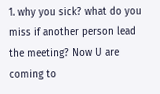1. why you sick? what do you miss if another person lead the meeting? Now U are coming to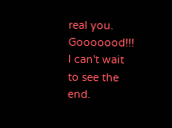real you. Gooooood!!! I can't wait to see the end.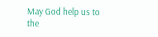May God help us to the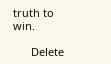truth to win.

      Delete